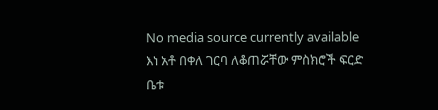No media source currently available
እነ አቶ በቀለ ገርባ ለቆጠሯቸው ምስክሮች ፍርድ ቤቱ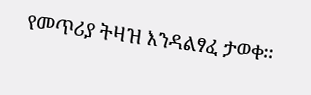የመጥሪያ ትዛዝ እንዳልፃፈ ታወቀ፡፡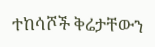ተከሳሾች ቅሬታቸውን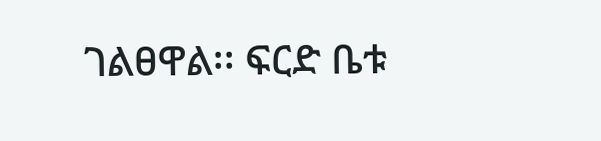ገልፀዋል፡፡ ፍርድ ቤቱ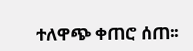ተለዋጭ ቀጠሮ ሰጠ፡፡